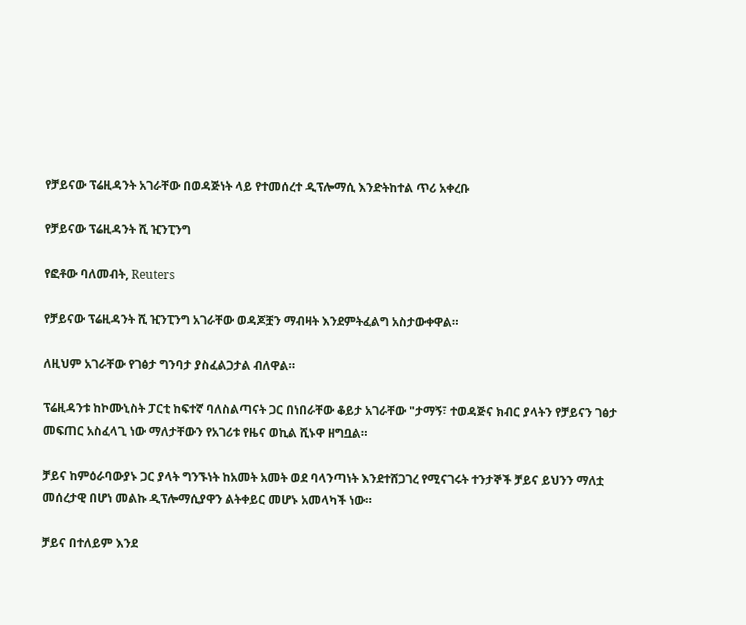የቻይናው ፕሬዚዳንት አገራቸው በወዳጅነት ላይ የተመሰረተ ዲፕሎማሲ እንድትከተል ጥሪ አቀረቡ

የቻይናው ፕሬዚዳንት ሺ ዢንፒንግ

የፎቶው ባለመብት, Reuters

የቻይናው ፕሬዚዳንት ሺ ዢንፒንግ አገራቸው ወዳጆቿን ማብዛት እንደምትፈልግ አስታውቀዋል።

ለዚህም አገራቸው የገፅታ ግንባታ ያስፈልጋታል ብለዋል።

ፕሬዚዳንቱ ከኮሙኒስት ፓርቲ ከፍተኛ ባለስልጣናት ጋር በነበራቸው ቆይታ አገራቸው "ታማኝ፣ ተወዳጅና ክብር ያላትን የቻይናን ገፅታ መፍጠር አስፈላጊ ነው ማለታቸውን የአገሪቱ የዜና ወኪል ሺኑዋ ዘግቧል።

ቻይና ከምዕራባውያኑ ጋር ያላት ግንኙነት ከአመት አመት ወደ ባላንጣነት እንደተሸጋገረ የሚናገሩት ተንታኞች ቻይና ይህንን ማለቷ መሰረታዊ በሆነ መልኩ ዲፕሎማሲያዋን ልትቀይር መሆኑ አመላካች ነው።

ቻይና በተለይም እንደ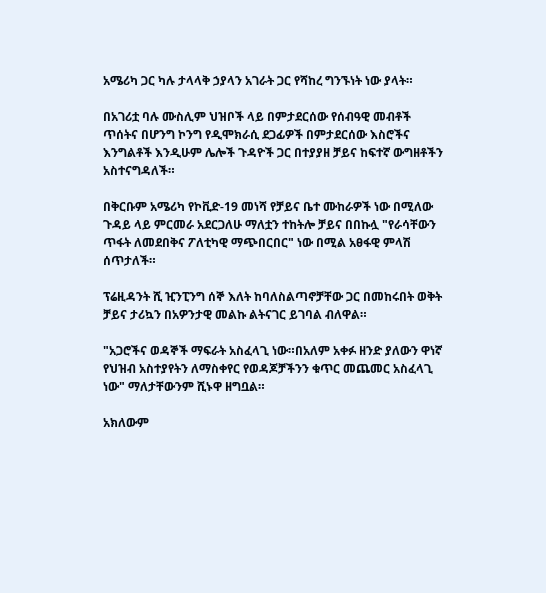አሜሪካ ጋር ካሉ ታላላቅ ኃያላን አገራት ጋር የሻከረ ግንኙነት ነው ያላት።

በአገሪቷ ባሉ ሙስሊም ህዝቦች ላይ በምታደርሰው የሰብዓዊ መብቶች ጥሰትና በሆንግ ኮንግ የዲሞክራሲ ደጋፊዎች በምታደርሰው እስሮችና እንግልቶች እንዲሁም ሌሎች ጉዳዮች ጋር በተያያዘ ቻይና ከፍተኛ ውግዘቶችን አስተናግዳለች።

በቅርቡም አሜሪካ የኮቪድ-19 መነሻ የቻይና ቤተ ሙከራዎች ነው በሚለው ጉዳይ ላይ ምርመራ አደርጋለሁ ማለቷን ተከትሎ ቻይና በበኩሏ "የራሳቸውን ጥፋት ለመደበቅና ፖለቲካዊ ማጭበርበር" ነው በሚል አፀፋዊ ምላሽ ሰጥታለች።

ፕሬዚዳንት ሺ ዢንፒንግ ሰኞ እለት ከባለስልጣኖቻቸው ጋር በመከሩበት ወቅት ቻይና ታሪኳን በአዎንታዊ መልኩ ልትናገር ይገባል ብለዋል።

"አጋሮችና ወዳኞች ማፍራት አስፈላጊ ነው።በአለም አቀፉ ዘንድ ያለውን ዋነኛ የህዝብ አስተያየትን ለማስቀየር የወዳጆቻችንን ቁጥር መጨመር አስፈላጊ ነው" ማለታቸውንም ሺኑዋ ዘግቧል።

አክለውም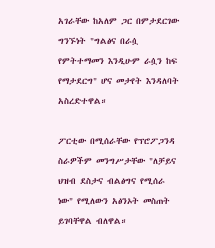አገራቸው ከአለም ጋር በምታደርገው ግንኙነት "ግልፅና በራሷ የምትተማመን እንዲሁም ራሷን ከፍ የማታደርግ" ሆና መታየት እንዳለባት አስረድተዋል።

ፖርቲው በሚሰራቸው የፕሮፖጋንዳ ስራዎችም መንግሥታቸው "ለቻይና ህዝብ ደስታና ብልፅግና የሚሰራ ነው" የሚለውን አፅንኦት መስጠት ይገባቸዋል ብለዋል።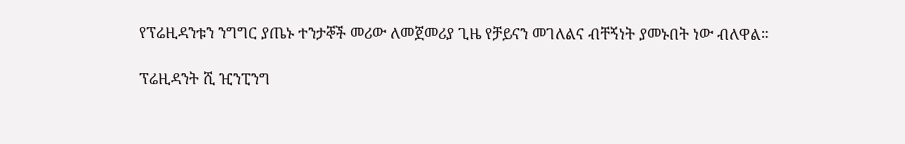የፕሬዚዳንቱን ንግግር ያጤኑ ተንታኞች መሪው ለመጀመሪያ ጊዜ የቻይናን መገለልና ብቸኝነት ያመኑበት ነው ብለዋል።

ፕሬዚዳንት ሺ ዢንፒንግ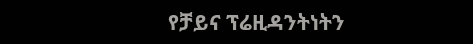የቻይና ፕሬዚዳንትነትን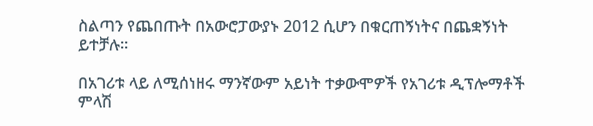ስልጣን የጨበጡት በአውሮፓውያኑ 2012 ሲሆን በቁርጠኝነትና በጨቋኝነት ይተቻሉ።

በአገሪቱ ላይ ለሚሰነዘሩ ማንኛውም አይነት ተቃውሞዎች የአገሪቱ ዲፕሎማቶች ምላሽ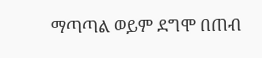ማጣጣል ወይም ደግሞ በጠብ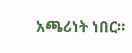አጫሪነት ነበር።